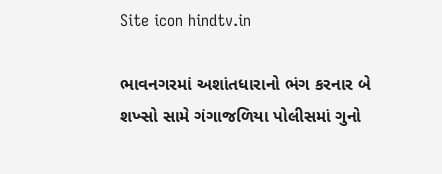Site icon hindtv.in

ભાવનગરમાં અશાંતધારાનો ભંગ કરનાર બે શખ્સો સામે ગંગાજળિયા પોલીસમાં ગુનો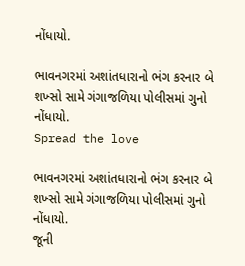નોંધાયો.

ભાવનગરમાં અશાંતધારાનો ભંગ કરનાર બે શખ્સો સામે ગંગાજળિયા પોલીસમાં ગુનો નોંધાયો.
Spread the love

ભાવનગરમાં અશાંતધારાનો ભંગ કરનાર બે શખ્સો સામે ગંગાજળિયા પોલીસમાં ગુનો નોંધાયો.
જૂની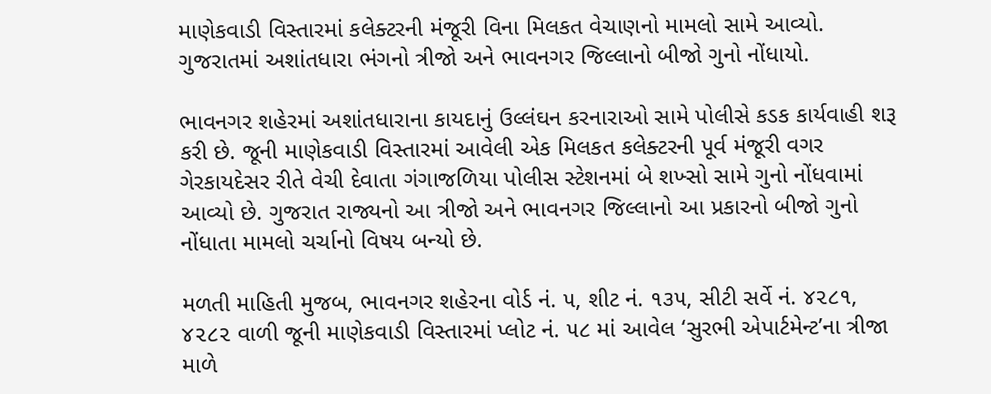માણેકવાડી વિસ્તારમાં કલેક્ટરની મંજૂરી વિના મિલકત વેચાણનો મામલો સામે આવ્યો.
ગુજરાતમાં અશાંતધારા ભંગનો ત્રીજો અને ભાવનગર જિલ્લાનો બીજો ગુનો નોંધાયો.

ભાવનગર શહેરમાં અશાંતધારાના કાયદાનું ઉલ્લંઘન કરનારાઓ સામે પોલીસે કડક કાર્યવાહી શરૂ કરી છે. જૂની માણેકવાડી વિસ્તારમાં આવેલી એક મિલકત કલેક્ટરની પૂર્વ મંજૂરી વગર ગેરકાયદેસર રીતે વેચી દેવાતા ગંગાજળિયા પોલીસ સ્ટેશનમાં બે શખ્સો સામે ગુનો નોંધવામાં આવ્યો છે. ગુજરાત રાજ્યનો આ ત્રીજો અને ભાવનગર જિલ્લાનો આ પ્રકારનો બીજો ગુનો નોંધાતા મામલો ચર્ચાનો વિષય બન્યો છે.

મળતી માહિતી મુજબ, ભાવનગર શહેરના વોર્ડ નં. ૫, શીટ નં. ૧૩૫, સીટી સર્વે નં. ૪૨૮૧, ૪૨૮૨ વાળી જૂની માણેકવાડી વિસ્તારમાં પ્લોટ નં. ૫૮ માં આવેલ ‘સુરભી એપાર્ટમેન્ટ’ના ત્રીજા માળે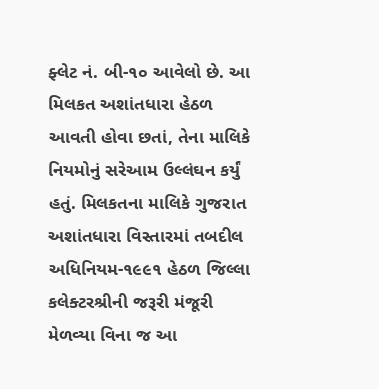ફ્લેટ નં. બી-૧૦ આવેલો છે. આ મિલકત અશાંતધારા હેઠળ આવતી હોવા છતાં, તેના માલિકે નિયમોનું સરેઆમ ઉલ્લંઘન કર્યું હતું. મિલકતના માલિકે ગુજરાત અશાંતધારા વિસ્તારમાં તબદીલ અધિનિયમ-૧૯૯૧ હેઠળ જિલ્લા કલેક્ટરશ્રીની જરૂરી મંજૂરી મેળવ્યા વિના જ આ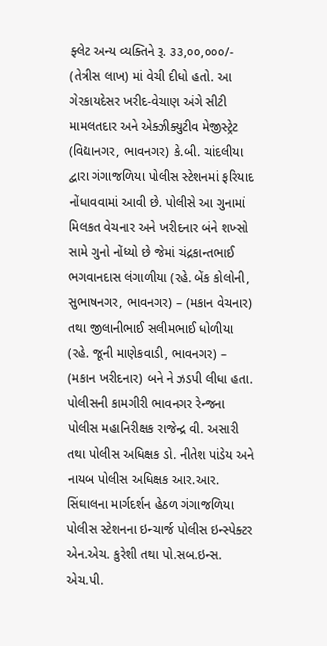ફ્લેટ અન્ય વ્યક્તિને રૂ. ૩૩,૦૦,૦૦૦/- (તેત્રીસ લાખ) માં વેચી દીધો હતો. આ ગેરકાયદેસર ખરીદ-વેચાણ અંગે સીટી મામલતદાર અને એક્ઝીક્યુટીવ મેજીસ્ટ્રેટ (વિદ્યાનગર, ભાવનગર) કે.બી. ચાંદલીયા દ્વારા ગંગાજળિયા પોલીસ સ્ટેશનમાં ફરિયાદ નોંધાવવામાં આવી છે. પોલીસે આ ગુનામાં મિલકત વેચનાર અને ખરીદનાર બંને શખ્સો સામે ગુનો નોંધ્યો છે જેમાં ચંદ્રકાન્તભાઈ ભગવાનદાસ લંગાળીયા (રહે. બેંક કોલોની, સુભાષનગર, ભાવનગર) – (મકાન વેચનાર) તથા જીલાનીભાઈ સલીમભાઈ ધોળીયા (રહે. જૂની માણેકવાડી, ભાવનગર) – (મકાન ખરીદનાર) બને ને ઝડપી લીધા હતા. પોલીસની કામગીરી ભાવનગર રેન્જના પોલીસ મહાનિરીક્ષક રાજેન્દ્ર વી. અસારી તથા પોલીસ અધિક્ષક ડો. નીતેશ પાંડેય અને નાયબ પોલીસ અધિક્ષક આર.આર. સિંઘાલના માર્ગદર્શન હેઠળ ગંગાજળિયા પોલીસ સ્ટેશનના ઇન્ચાર્જ પોલીસ ઇન્સ્પેક્ટર એન.એચ. કુરેશી તથા પો.સબ.ઇન્સ. એચ.પી.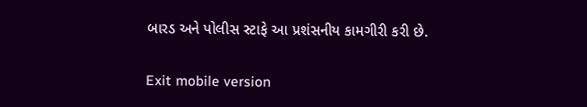બારડ અને પોલીસ સ્ટાફે આ પ્રશંસનીય કામગીરી કરી છે.

Exit mobile version